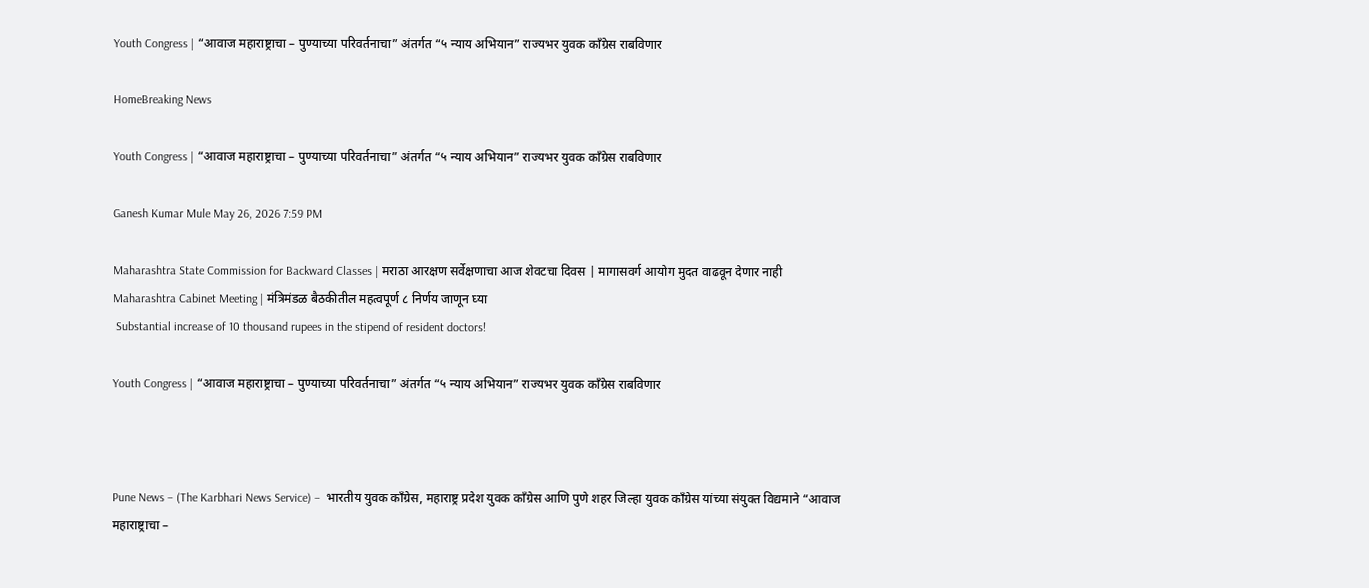Youth Congress | “आवाज महाराष्ट्राचा – पुण्याच्या परिवर्तनाचा” अंतर्गत “५ न्याय अभियान” राज्यभर युवक काँग्रेस राबविणार

HomeBreaking News

Youth Congress | “आवाज महाराष्ट्राचा – पुण्याच्या परिवर्तनाचा” अंतर्गत “५ न्याय अभियान” राज्यभर युवक काँग्रेस राबविणार

Ganesh Kumar Mule May 26, 2026 7:59 PM

Maharashtra State Commission for Backward Classes | मराठा आरक्षण सर्वेक्षणाचा आज शेवटचा दिवस | मागासवर्ग आयोग मुदत वाढवून देणार नाही
Maharashtra Cabinet Meeting | मंत्रिमंडळ बैठकीतील महत्वपूर्ण ८ निर्णय जाणून घ्या
 Substantial increase of 10 thousand rupees in the stipend of resident doctors!

Youth Congress | “आवाज महाराष्ट्राचा – पुण्याच्या परिवर्तनाचा” अंतर्गत “५ न्याय अभियान” राज्यभर युवक काँग्रेस राबविणार



Pune News – (The Karbhari News Service) –  भारतीय युवक काँग्रेस, महाराष्ट्र प्रदेश युवक काँग्रेस आणि पुणे शहर जिल्हा युवक काँग्रेस यांच्या संयुक्त विद्यमाने “आवाज महाराष्ट्राचा –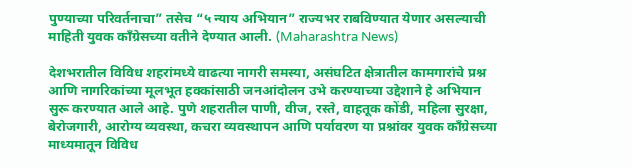पुण्याच्या परिवर्तनाचा” तसेच “५ न्याय अभियान” राज्यभर राबविण्यात येणार असल्याची माहिती युवक काँग्रेसच्या वतीने देण्यात आली. (Maharashtra News)

देशभरातील विविध शहरांमध्ये वाढत्या नागरी समस्या, असंघटित क्षेत्रातील कामगारांचे प्रश्न आणि नागरिकांच्या मूलभूत हक्कांसाठी जनआंदोलन उभे करण्याच्या उद्देशाने हे अभियान सुरू करण्यात आले आहे. पुणे शहरातील पाणी, वीज, रस्ते, वाहतूक कोंडी, महिला सुरक्षा, बेरोजगारी, आरोग्य व्यवस्था, कचरा व्यवस्थापन आणि पर्यावरण या प्रश्नांवर युवक काँग्रेसच्या माध्यमातून विविध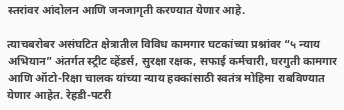स्तरांवर आंदोलन आणि जनजागृती करण्यात येणार आहे.

त्याचबरोबर असंघटित क्षेत्रातील विविध कामगार घटकांच्या प्रश्नांवर “५ न्याय अभियान” अंतर्गत स्ट्रीट व्हेंडर्स, सुरक्षा रक्षक, सफाई कर्मचारी, घरगुती कामगार आणि ऑटो-रिक्षा चालक यांच्या न्याय हक्कांसाठी स्वतंत्र मोहिमा राबविण्यात येणार आहेत. रेहडी-पटरी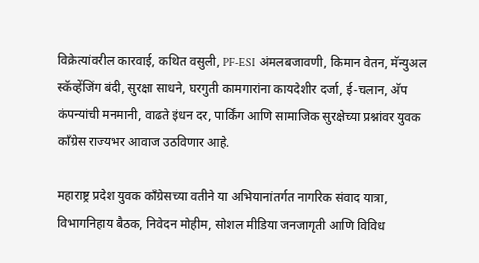विक्रेत्यांवरील कारवाई, कथित वसुली, PF-ESI अंमलबजावणी, किमान वेतन, मॅन्युअल स्कॅव्हेंजिंग बंदी, सुरक्षा साधने, घरगुती कामगारांना कायदेशीर दर्जा, ई-चलान, अ‍ॅप कंपन्यांची मनमानी, वाढते इंधन दर, पार्किंग आणि सामाजिक सुरक्षेच्या प्रश्नांवर युवक काँग्रेस राज्यभर आवाज उठविणार आहे.

महाराष्ट्र प्रदेश युवक काँग्रेसच्या वतीने या अभियानांतर्गत नागरिक संवाद यात्रा, विभागनिहाय बैठक, निवेदन मोहीम, सोशल मीडिया जनजागृती आणि विविध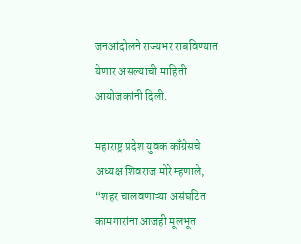जनआंदोलने राज्यभर राबविण्यात येणार असल्याची माहिती आयोजकांनी दिली.

महाराष्ट्र प्रदेश युवक काँग्रेसचे अध्यक्ष शिवराज मोरे म्हणाले, “शहर चालवणाऱ्या असंघटित कामगारांना आजही मूलभूत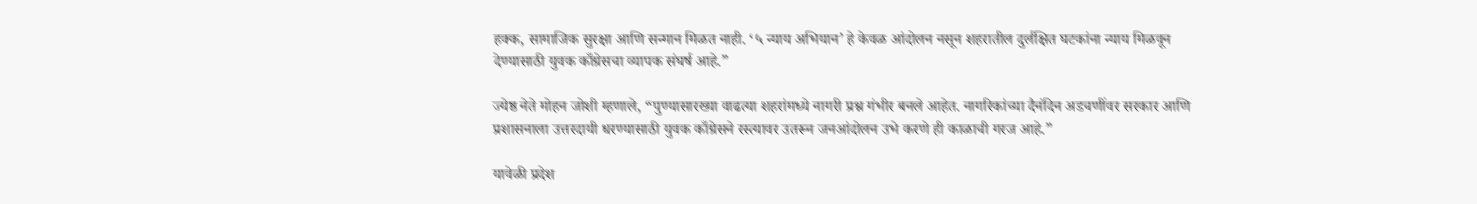हक्क, सामाजिक सुरक्षा आणि सन्मान मिळत नाही. ‘५ न्याय अभियान’ हे केवळ आंदोलन नसून शहरातील दुर्लक्षित घटकांना न्याय मिळवून देण्यासाठी युवक काँग्रेसचा व्यापक संघर्ष आहे.”

ज्येष्ठ नेते मोहन जोशी म्हणाले, “पुण्यासारख्या वाढत्या शहरांमध्ये नागरी प्रश्न गंभीर बनले आहेत. नागरिकांच्या दैनंदिन अडचणींवर सरकार आणि प्रशासनाला उत्तरदायी धरण्यासाठी युवक काँग्रेसने रस्त्यावर उतरून जनआंदोलन उभे करणे ही काळाची गरज आहे.”

यावेळी प्रदेश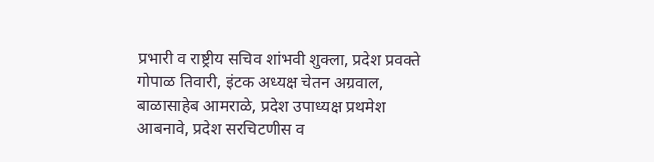प्रभारी व राष्ट्रीय सचिव शांभवी शुक्ला, प्रदेश प्रवक्ते गोपाळ तिवारी, इंटक अध्यक्ष चेतन अग्रवाल, बाळासाहेब आमराळे, प्रदेश उपाध्यक्ष प्रथमेश आबनावे, प्रदेश सरचिटणीस व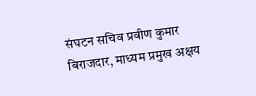संघटन सचिव प्रवीण कुमार बिराजदार, माध्यम प्रमुख अक्षय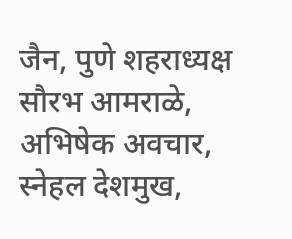जैन, पुणे शहराध्यक्ष सौरभ आमराळे, अभिषेक अवचार, स्नेहल देशमुख,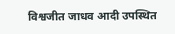विश्वजीत जाधव आदी उपस्थित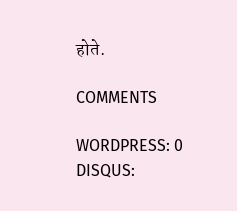होते.

COMMENTS

WORDPRESS: 0
DISQUS: